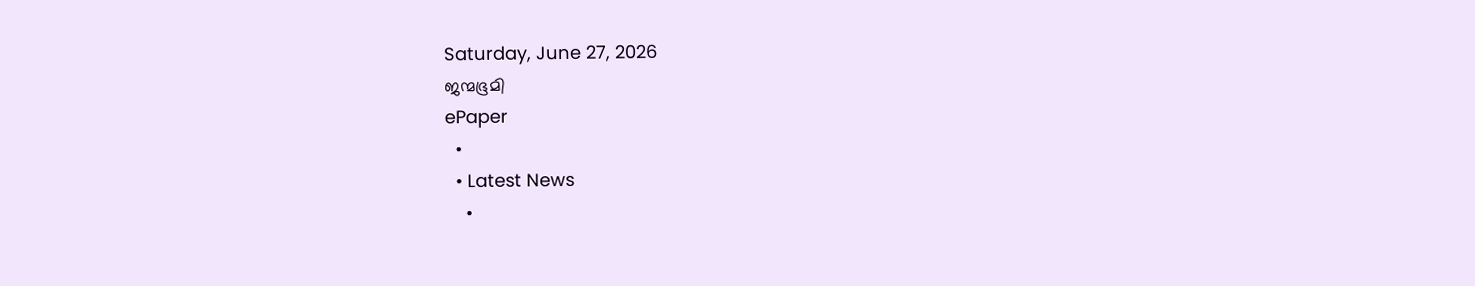Saturday, June 27, 2026
ജന്മഭൂമി
ePaper
  •
  • Latest News
    •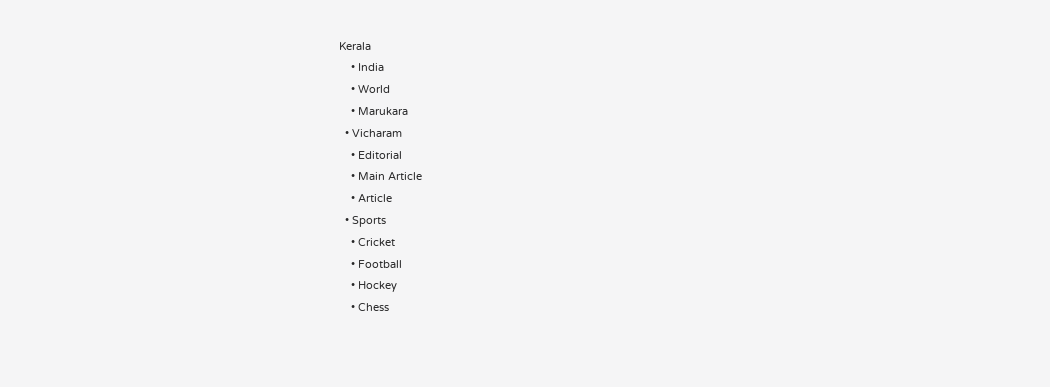Kerala
    • India
    • World
    • Marukara
  • Vicharam
    • Editorial
    • Main Article
    • Article
  • Sports
    • Cricket
    • Football
    • Hockey
    • Chess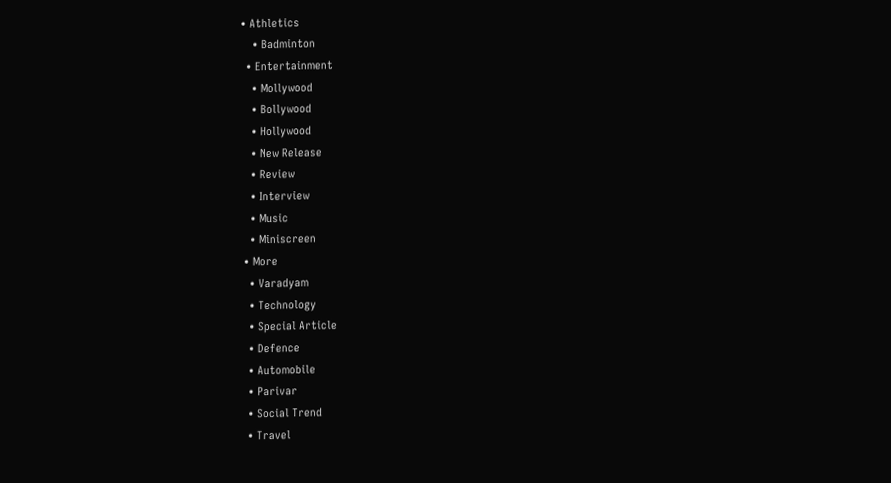• Athletics
    • Badminton
  • Entertainment
    • Mollywood
    • Bollywood
    • Hollywood
    • New Release
    • Review
    • Interview
    • Music
    • Miniscreen
  • More
    • Varadyam
    • Technology
    • Special Article
    • Defence
    • Automobile
    • Parivar
    • Social Trend
    • Travel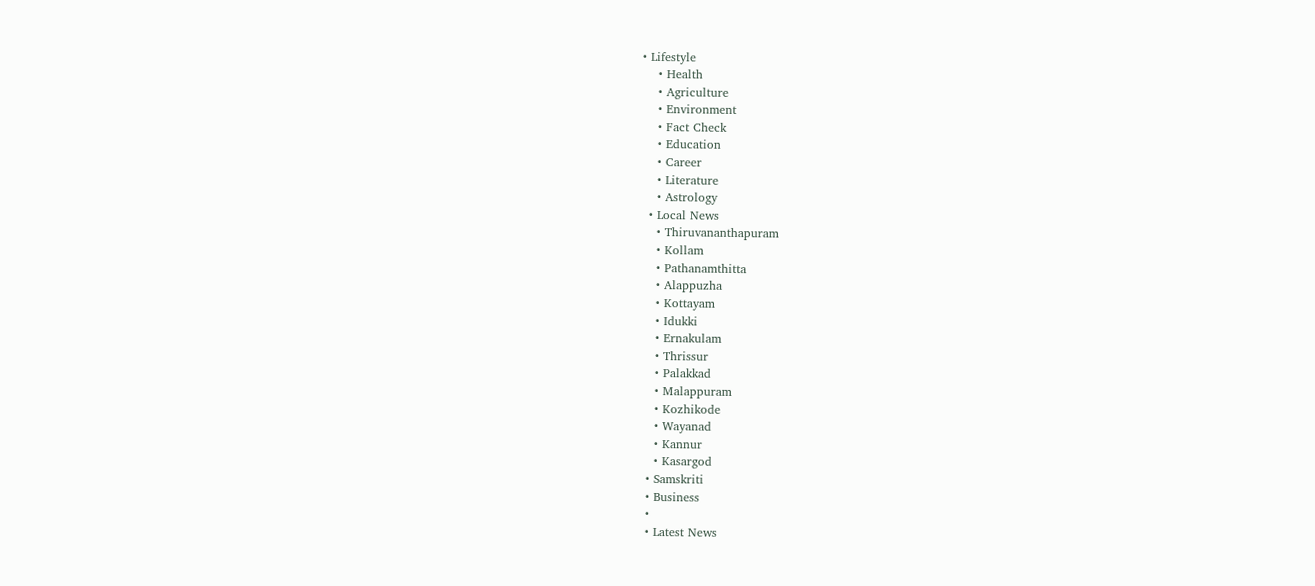• Lifestyle
    • Health
    • Agriculture
    • Environment
    • Fact Check
    • Education
    • Career
    • Literature
    • Astrology
  • Local News
    • Thiruvananthapuram
    • Kollam
    • Pathanamthitta
    • Alappuzha
    • Kottayam
    • Idukki
    • Ernakulam
    • Thrissur
    • Palakkad
    • Malappuram
    • Kozhikode
    • Wayanad
    • Kannur
    • Kasargod
  • Samskriti
  • Business
  •
  • Latest News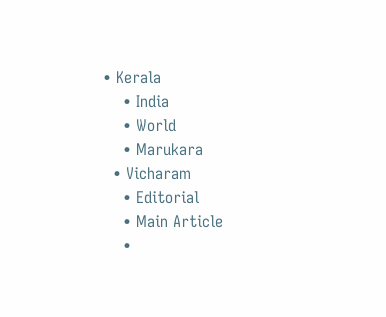• Kerala
    • India
    • World
    • Marukara
  • Vicharam
    • Editorial
    • Main Article
    •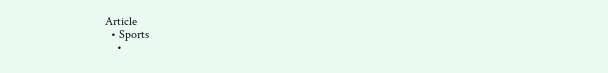Article
  • Sports
    •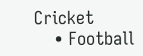Cricket
    • Football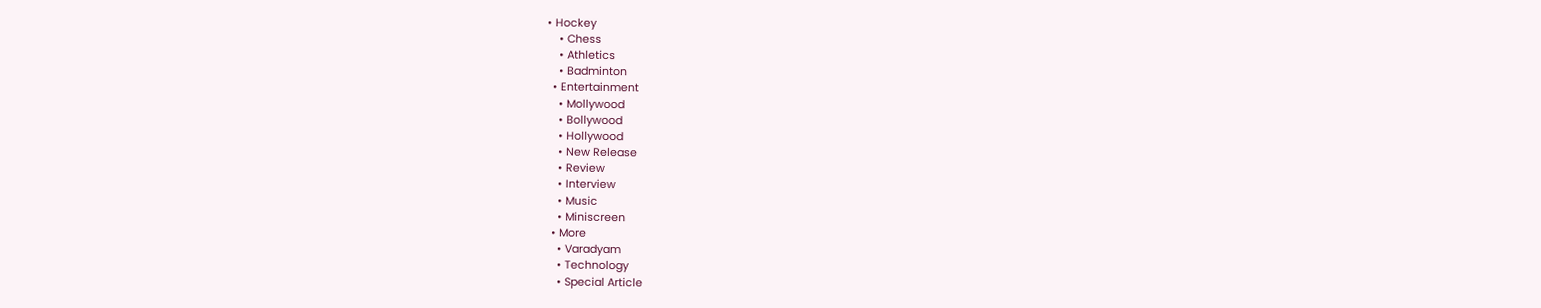• Hockey
    • Chess
    • Athletics
    • Badminton
  • Entertainment
    • Mollywood
    • Bollywood
    • Hollywood
    • New Release
    • Review
    • Interview
    • Music
    • Miniscreen
  • More
    • Varadyam
    • Technology
    • Special Article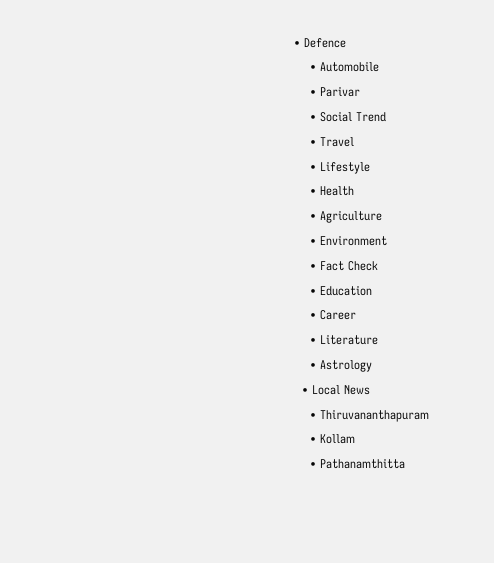• Defence
    • Automobile
    • Parivar
    • Social Trend
    • Travel
    • Lifestyle
    • Health
    • Agriculture
    • Environment
    • Fact Check
    • Education
    • Career
    • Literature
    • Astrology
  • Local News
    • Thiruvananthapuram
    • Kollam
    • Pathanamthitta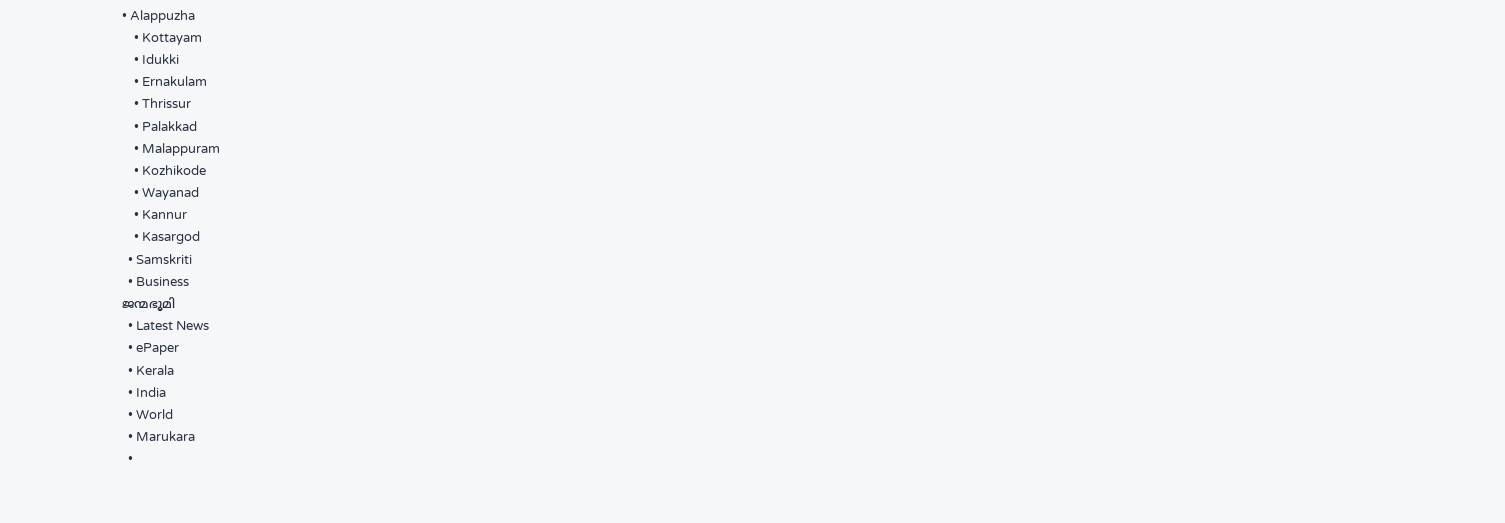• Alappuzha
    • Kottayam
    • Idukki
    • Ernakulam
    • Thrissur
    • Palakkad
    • Malappuram
    • Kozhikode
    • Wayanad
    • Kannur
    • Kasargod
  • Samskriti
  • Business
ജന്മഭൂമി
  • Latest News
  • ePaper
  • Kerala
  • India
  • World
  • Marukara
  •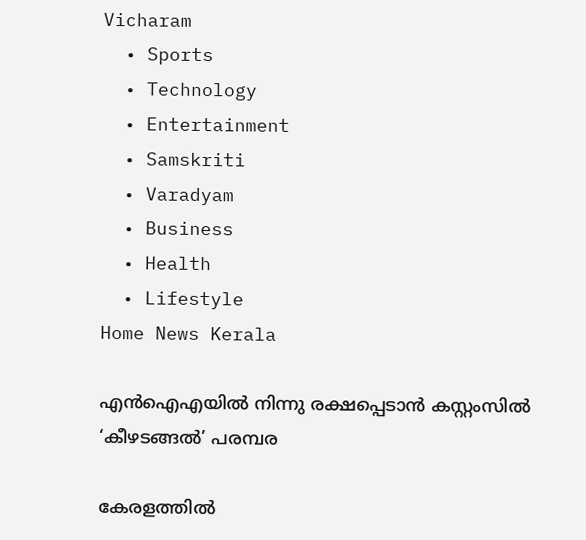Vicharam
  • Sports
  • Technology
  • Entertainment
  • Samskriti
  • Varadyam
  • Business
  • Health
  • Lifestyle
Home News Kerala

എന്‍ഐഎയില്‍ നിന്നു രക്ഷപ്പെടാന്‍ കസ്റ്റംസില്‍ ‘കീഴടങ്ങല്‍’ പരമ്പര

കേരളത്തില്‍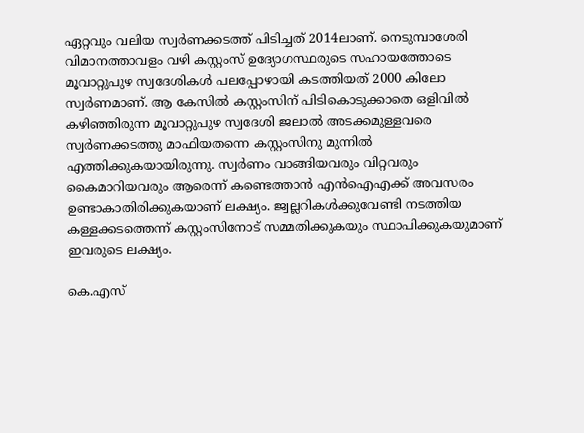ഏറ്റവും വലിയ സ്വര്‍ണക്കടത്ത് പിടിച്ചത് 2014ലാണ്. നെടുമ്പാശേരി വിമാനത്താവളം വഴി കസ്റ്റംസ് ഉദ്യോഗസ്ഥരുടെ സഹായത്തോടെ മൂവാറ്റുപുഴ സ്വദേശികള്‍ പലപ്പോഴായി കടത്തിയത് 2000 കിലോ സ്വര്‍ണമാണ്. ആ കേസില്‍ കസ്റ്റംസിന് പിടികൊടുക്കാതെ ഒളിവില്‍ കഴിഞ്ഞിരുന്ന മൂവാറ്റുപുഴ സ്വദേശി ജലാല്‍ അടക്കമുള്ളവരെ സ്വര്‍ണക്കടത്തു മാഫിയതന്നെ കസ്റ്റംസിനു മുന്നില്‍ എത്തിക്കുകയായിരുന്നു. സ്വര്‍ണം വാങ്ങിയവരും വിറ്റവരും കൈമാറിയവരും ആരെന്ന് കണ്ടെത്താന്‍ എന്‍ഐഎക്ക് അവസരം ഉണ്ടാകാതിരിക്കുകയാണ് ലക്ഷ്യം. ജ്വല്ലറികള്‍ക്കുവേണ്ടി നടത്തിയ കള്ളക്കടത്തെന്ന് കസ്റ്റംസിനോട് സമ്മതിക്കുകയും സ്ഥാപിക്കുകയുമാണ് ഇവരുടെ ലക്ഷ്യം.

കെ.എസ്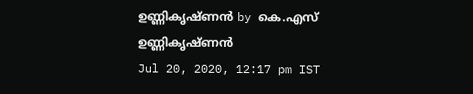ഉണ്ണികൃഷ്ണൻ by കെ.എസ് ഉണ്ണികൃഷ്ണൻ
Jul 20, 2020, 12:17 pm IST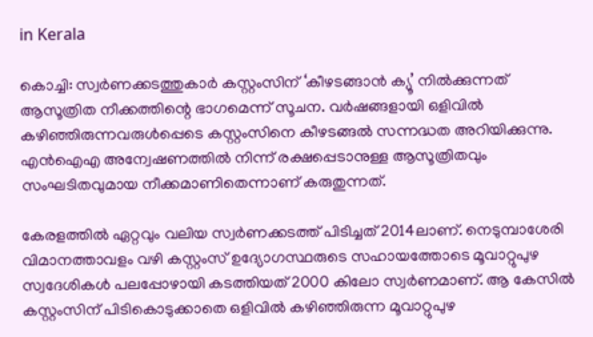in Kerala

കൊച്ചി: സ്വര്‍ണക്കടത്തുകാര്‍ കസ്റ്റംസിന് ‘കീഴടങ്ങാന്‍ ക്യൂ’ നില്‍ക്കുന്നത് ആസൂത്രിത നീക്കത്തിന്റെ ഭാഗമെന്ന് സൂചന. വര്‍ഷങ്ങളായി ഒളിവില്‍ കഴിഞ്ഞിരുന്നവരുള്‍പ്പെടെ കസ്റ്റംസിനെ കീഴടങ്ങല്‍ സന്നദ്ധത അറിയിക്കുന്നു. എന്‍ഐഎ അന്വേഷണത്തില്‍ നിന്ന് രക്ഷപ്പെടാനുള്ള ആസൂത്രിതവും സംഘടിതവുമായ നീക്കമാണിതെന്നാണ് കരുതുന്നത്.

കേരളത്തില്‍ ഏറ്റവും വലിയ സ്വര്‍ണക്കടത്ത് പിടിച്ചത് 2014ലാണ്. നെടുമ്പാശേരി വിമാനത്താവളം വഴി കസ്റ്റംസ് ഉദ്യോഗസ്ഥരുടെ സഹായത്തോടെ മൂവാറ്റുപുഴ സ്വദേശികള്‍ പലപ്പോഴായി കടത്തിയത് 2000 കിലോ സ്വര്‍ണമാണ്. ആ കേസില്‍ കസ്റ്റംസിന് പിടികൊടുക്കാതെ ഒളിവില്‍ കഴിഞ്ഞിരുന്ന മൂവാറ്റുപുഴ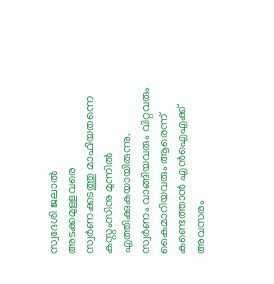സ്വദേശി ജലാല്‍ അടക്കമുള്ളവരെ സ്വര്‍ണക്കടത്തു മാഫിയതന്നെ കസ്റ്റംസിനു മുന്നില്‍ എത്തിക്കുകയായിരുന്നു. സ്വര്‍ണം വാങ്ങിയവരും വിറ്റവരും കൈമാറിയവരും ആരെന്ന് കണ്ടെത്താന്‍ എന്‍ഐഎക്ക് അവസരം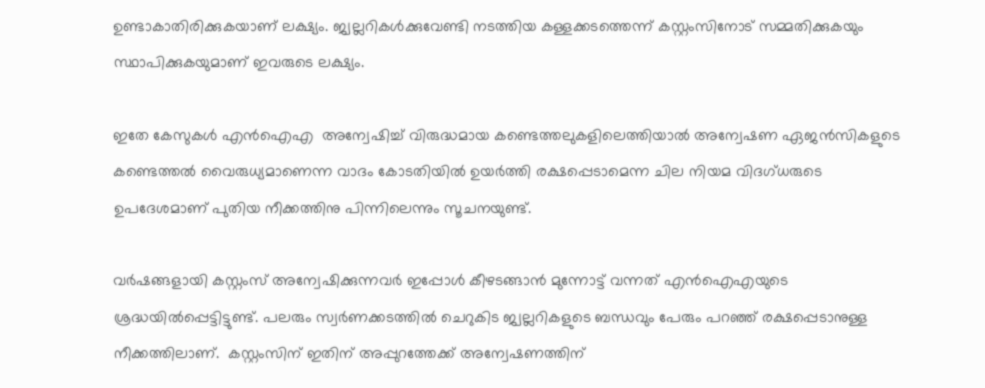ഉണ്ടാകാതിരിക്കുകയാണ് ലക്ഷ്യം. ജ്വല്ലറികള്‍ക്കുവേണ്ടി നടത്തിയ കള്ളക്കടത്തെന്ന് കസ്റ്റംസിനോട് സമ്മതിക്കുകയും സ്ഥാപിക്കുകയുമാണ് ഇവരുടെ ലക്ഷ്യം.

ഇതേ കേസുകള്‍ എന്‍ഐഎ  അന്വേഷിച്ച് വിരുദ്ധമായ കണ്ടെത്തലുകളിലെത്തിയാല്‍ അന്വേഷണ ഏജന്‍സികളുടെ കണ്ടെത്തല്‍ വൈരുധ്യമാണെന്ന വാദം കോടതിയില്‍ ഉയര്‍ത്തി രക്ഷപ്പെടാമെന്ന ചില നിയമ വിദഗ്ധരുടെ ഉപദേശമാണ് പുതിയ നീക്കത്തിനു പിന്നിലെന്നും സൂചനയുണ്ട്.

വര്‍ഷങ്ങളായി കസ്റ്റംസ് അന്വേഷിക്കുന്നവര്‍ ഇപ്പോള്‍ കീഴടങ്ങാന്‍ മുന്നോട്ട് വന്നത് എന്‍ഐഎയുടെ ശ്രദ്ധയില്‍പ്പെട്ടിട്ടുണ്ട്. പലരും സ്വര്‍ണക്കടത്തില്‍ ചെറുകിട ജ്വല്ലറികളുടെ ബന്ധവും പേരും പറഞ്ഞ് രക്ഷപ്പെടാനുള്ള നീക്കത്തിലാണ്.  കസ്റ്റംസിന് ഇതിന് അപ്പുറത്തേക്ക് അന്വേഷണത്തിന്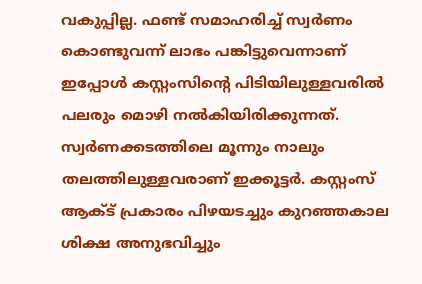വകുപ്പില്ല. ഫണ്ട് സമാഹരിച്ച് സ്വര്‍ണം കൊണ്ടുവന്ന് ലാഭം പങ്കിട്ടുവെന്നാണ് ഇപ്പോള്‍ കസ്റ്റംസിന്റെ പിടിയിലുള്ളവരില്‍ പലരും മൊഴി നല്‍കിയിരിക്കുന്നത്. സ്വര്‍ണക്കടത്തിലെ മൂന്നും നാലും തലത്തിലുള്ളവരാണ് ഇക്കൂട്ടര്‍. കസ്റ്റംസ് ആക്ട് പ്രകാരം പിഴയടച്ചും കുറഞ്ഞകാല ശിക്ഷ അനുഭവിച്ചും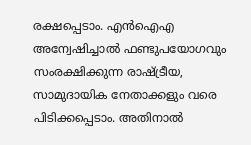രക്ഷപ്പെടാം. എന്‍ഐഎ അന്വേഷിച്ചാല്‍ ഫണ്ടുപയോഗവും സംരക്ഷിക്കുന്ന രാഷ്‌ട്രീയ, സാമുദായിക നേതാക്കളും വരെ പിടിക്കപ്പെടാം. അതിനാല്‍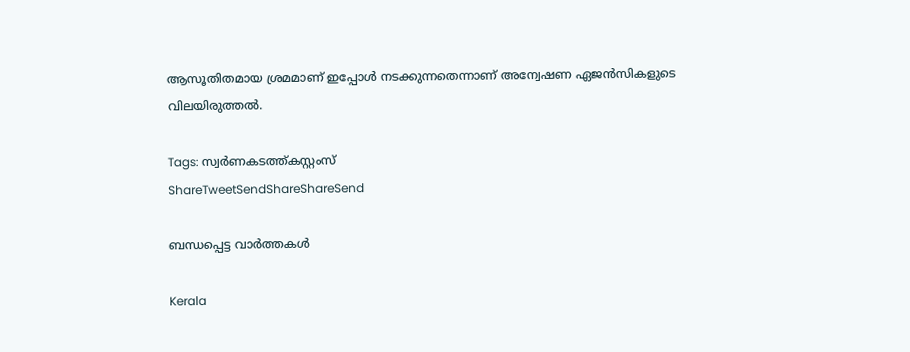ആസൂതിതമായ ശ്രമമാണ് ഇപ്പോള്‍ നടക്കുന്നതെന്നാണ് അന്വേഷണ ഏജന്‍സികളുടെ വിലയിരുത്തല്‍.

Tags: സ്വര്‍ണകടത്ത്കസ്റ്റംസ്
ShareTweetSendShareShareSend

ബന്ധപ്പെട്ട വാര്‍ത്തകള്‍

Kerala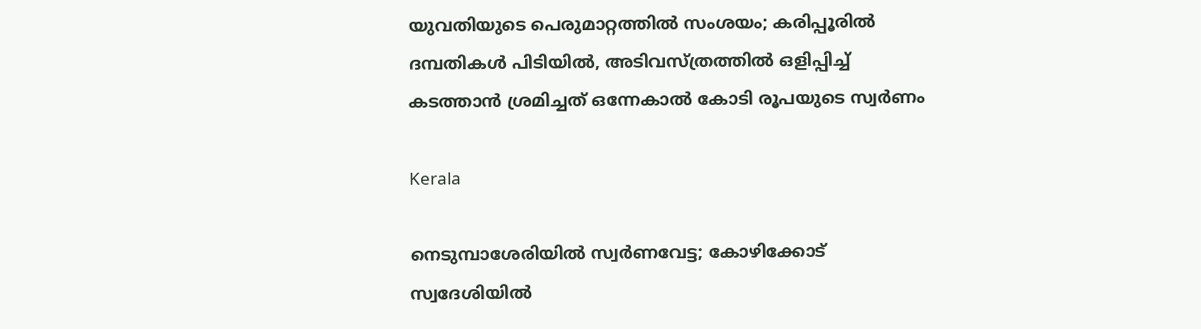യുവതിയുടെ പെരുമാറ്റത്തില്‍ സംശയം; കരിപ്പൂരിൽ ദമ്പതികള്‍ പിടിയില്‍, അടിവസ്ത്രത്തില്‍ ഒളിപ്പിച്ച് കടത്താൻ ശ്രമിച്ചത് ഒന്നേകാല്‍ കോടി രൂപയുടെ സ്വർണം

Kerala

നെടുമ്പാശേരിയിൽ സ്വർണവേട്ട; കോഴിക്കോട് സ്വദേശിയിൽ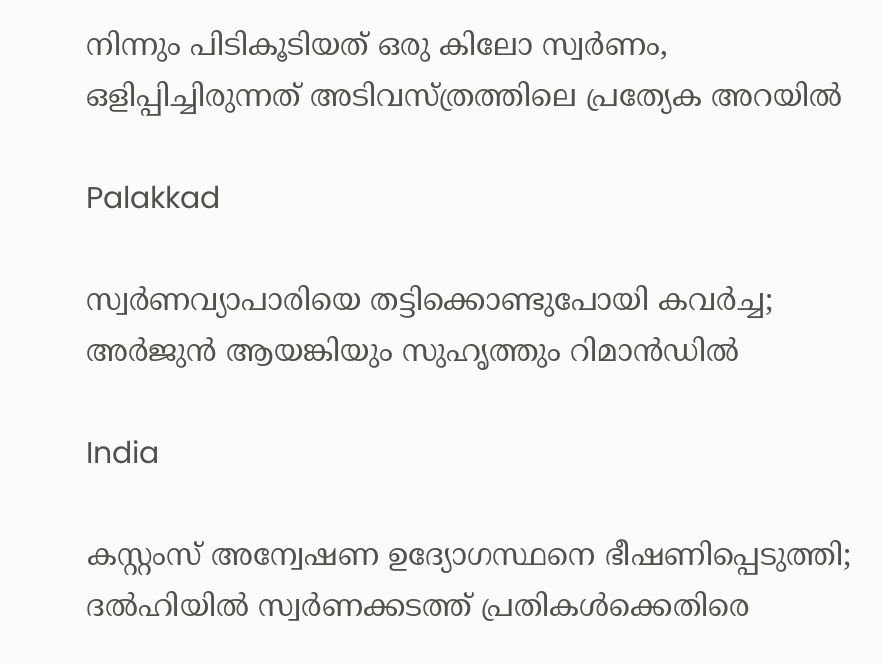നിന്നും പിടികൂടിയത് ഒരു കിലോ സ്വർണം, ഒളിപ്പിച്ചിരുന്നത് അടിവസ്ത്രത്തിലെ പ്രത്യേക അറയിൽ

Palakkad

സ്വര്‍ണവ്യാപാരിയെ തട്ടിക്കൊണ്ടുപോയി കവര്‍ച്ച; അര്‍ജുന്‍ ആയങ്കിയും സുഹൃത്തും റിമാന്‍ഡില്‍

India

കസ്റ്റംസ് അന്വേഷണ ഉദ്യോഗസ്ഥനെ ഭീഷണിപ്പെടുത്തി; ദല്‍ഹിയില്‍ സ്വര്‍ണക്കടത്ത് പ്രതികള്‍ക്കെതിരെ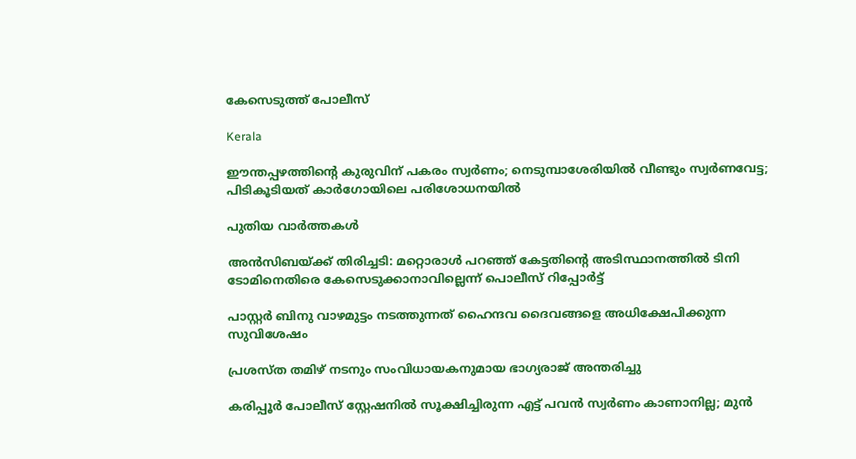കേസെടുത്ത് പോലീസ്

Kerala

ഈന്തപ്പഴത്തിന്റെ കുരുവിന് പകരം സ്വര്‍ണം; നെടുമ്പാശേരിയില്‍ വീണ്ടും സ്വര്‍ണവേട്ട; പിടികൂടിയത് കാര്‍ഗോയിലെ പരിശോധനയില്‍

പുതിയ വാര്‍ത്തകള്‍

അൻസിബയ്‌ക്ക് തിരിച്ചടി: മറ്റൊരാള്‍ പറഞ്ഞ് കേട്ടതിന്റെ അടിസ്ഥാനത്തില്‍ ടിനി ടോമിനെതിരെ കേസെടുക്കാനാവില്ലെന്ന് പൊലീസ് റിപ്പോർട്ട്

പാസ്റ്റര്‍ ബിനു വാഴമുട്ടം നടത്തുന്നത് ഹൈന്ദവ ദൈവങ്ങളെ അധിക്ഷേപിക്കുന്ന സുവിശേഷം

പ്രശസ്ത തമിഴ് നടനും സംവിധായകനുമായ ഭാഗ്യരാജ് അന്തരിച്ചു

കരിപ്പൂർ പോലീസ് സ്റ്റേഷനിൽ സൂക്ഷിച്ചിരുന്ന എട്ട് പവൻ സ്വർണം കാണാനില്ല; മുൻ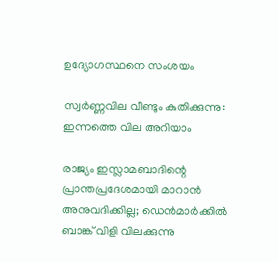ഉദ്യോഗസ്ഥനെ സംശയം

സ്വർണ്ണവില വീണ്ടും കുതിക്കുന്നു: ഇന്നത്തെ വില അറിയാം

രാജ്യം ഇസ്ലാമബാദിന്റെ പ്രാന്തപ്രദേശമായി മാറാന്‍ അനുവദിക്കില്ല; ഡെന്‍മാര്‍ക്കില്‍ ബാങ്ക് വിളി വിലക്കുന്നു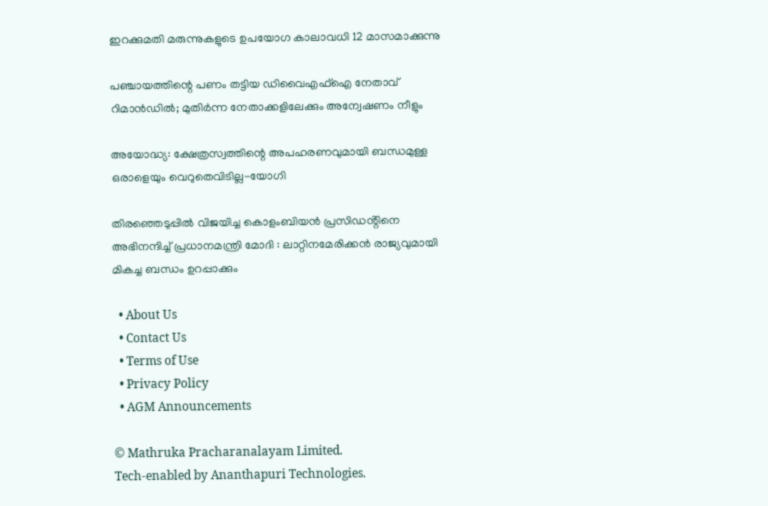ഇറക്കുമതി മരുന്നുകളുടെ ഉപയോഗ കാലാവധി 12 മാസമാക്കുന്നു

പഞ്ചായത്തിന്റെ പണം തട്ടിയ ഡിവൈഎഫ്‌ഐ നേതാവ് റിമാന്‍ഡില്‍; മുതിര്‍ന്ന നേതാക്കളിലേക്കും അന്വേഷണം നീളും

അയോദ്ധ്യ: ക്ഷേത്രസ്വത്തിന്റെ അപഹരണവുമായി ബന്ധമുള്ള ഒരാളെയും വെറുതെവിടില്ല-യോഗി

തിരഞ്ഞെടുപ്പിൽ വിജയിച്ച കൊളംബിയൻ പ്രസിഡൻ്റിനെ അഭിനന്ദിച്ച് പ്രധാനമന്ത്രി മോദി : ലാറ്റിനമേരിക്കൻ രാജ്യവുമായി മികച്ച ബന്ധം ഉറപ്പാക്കും

  • About Us
  • Contact Us
  • Terms of Use
  • Privacy Policy
  • AGM Announcements

© Mathruka Pracharanalayam Limited.
Tech-enabled by Ananthapuri Technologies.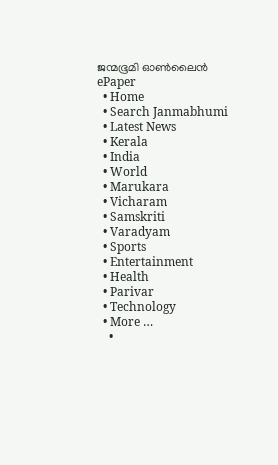ജന്മഭൂമി ഓണ്‍ലൈന്‍
ePaper
  • Home
  • Search Janmabhumi
  • Latest News
  • Kerala
  • India
  • World
  • Marukara
  • Vicharam
  • Samskriti
  • Varadyam
  • Sports
  • Entertainment
  • Health
  • Parivar
  • Technology
  • More …
    •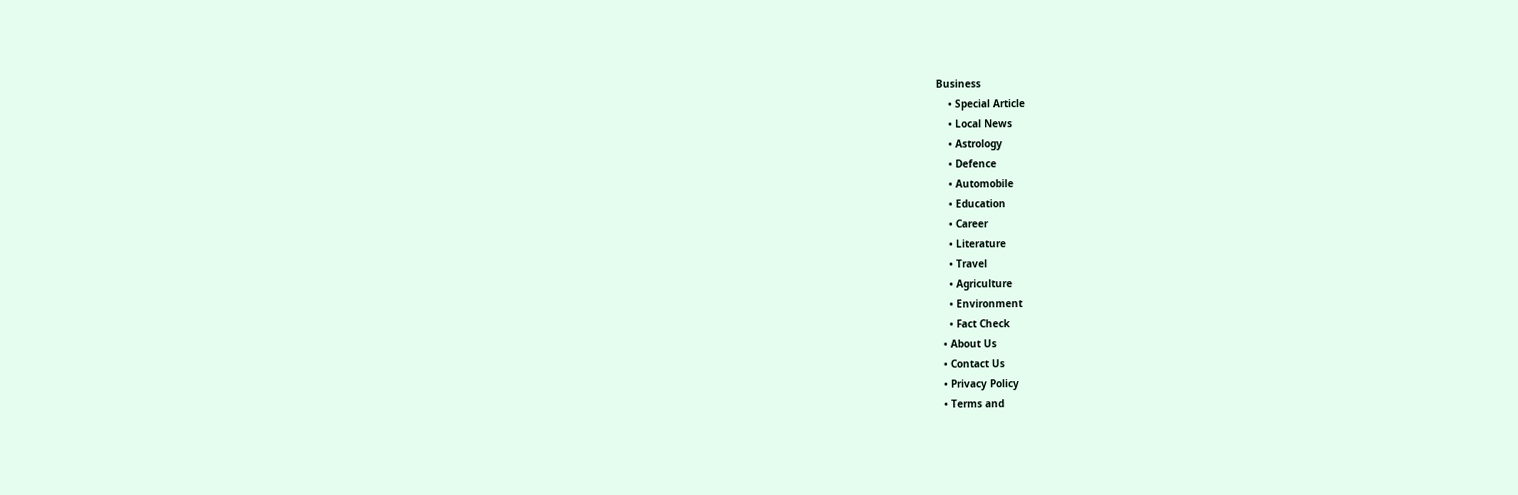Business
    • Special Article
    • Local News
    • Astrology
    • Defence
    • Automobile
    • Education
    • Career
    • Literature
    • Travel
    • Agriculture
    • Environment
    • Fact Check
  • About Us
  • Contact Us
  • Privacy Policy
  • Terms and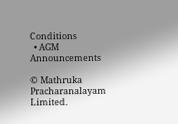Conditions
  • AGM Announcements

© Mathruka Pracharanalayam Limited.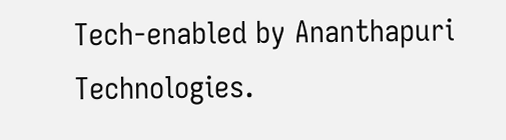Tech-enabled by Ananthapuri Technologies.